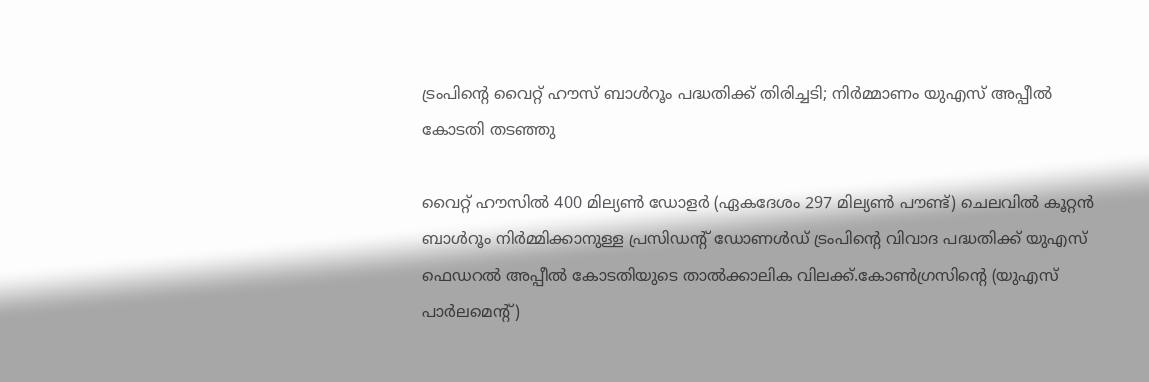ട്രംപിൻ്റെ വൈറ്റ് ഹൗസ് ബാള്‍റൂം പദ്ധതിക്ക് തിരിച്ചടി; നിര്‍മ്മാണം യുഎസ് അപ്പീല്‍ കോടതി തടഞ്ഞു

വൈറ്റ് ഹൗസില്‍ 400 മില്യണ്‍ ഡോളർ (ഏകദേശം 297 മില്യണ്‍ പൗണ്ട്) ചെലവില്‍ കൂറ്റൻ ബാള്‍റൂം നിർമ്മിക്കാനുള്ള പ്രസിഡൻ്റ് ഡോണള്‍ഡ് ട്രംപിൻ്റെ വിവാദ പദ്ധതിക്ക് യുഎസ് ഫെഡറല്‍ അപ്പീല്‍ കോടതിയുടെ താല്‍ക്കാലിക വിലക്ക്.കോണ്‍ഗ്രസിൻ്റെ (യുഎസ് പാർലമെൻ്റ്)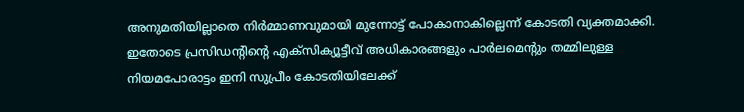അനുമതിയില്ലാതെ നിർമ്മാണവുമായി മുന്നോട്ട് പോകാനാകില്ലെന്ന് കോടതി വ്യക്തമാക്കി. ഇതോടെ പ്രസിഡൻ്റിൻ്റെ എക്സിക്യൂട്ടീവ് അധികാരങ്ങളും പാർലമെൻ്റും തമ്മിലുള്ള നിയമപോരാട്ടം ഇനി സുപ്രീം കോടതിയിലേക്ക്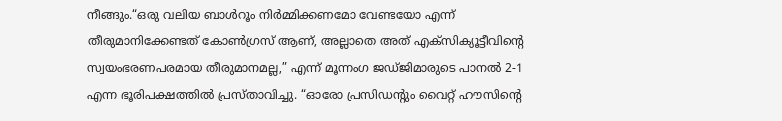നീങ്ങും.“ഒരു വലിയ ബാള്‍റൂം നിർമ്മിക്കണമോ വേണ്ടയോ എന്ന് തീരുമാനിക്കേണ്ടത് കോണ്‍ഗ്രസ് ആണ്, അല്ലാതെ അത് എക്സിക്യൂട്ടീവിൻ്റെ സ്വയംഭരണപരമായ തീരുമാനമല്ല,” എന്ന് മൂന്നംഗ ജഡ്ജിമാരുടെ പാനല്‍ 2-1 എന്ന ഭൂരിപക്ഷത്തില്‍ പ്രസ്താവിച്ചു. “ഓരോ പ്രസിഡൻ്റും വൈറ്റ് ഹൗസിൻ്റെ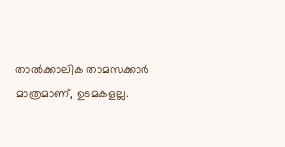താല്‍ക്കാലിക താമസക്കാർ മാത്രമാണ്, ഉടമകളല്ല.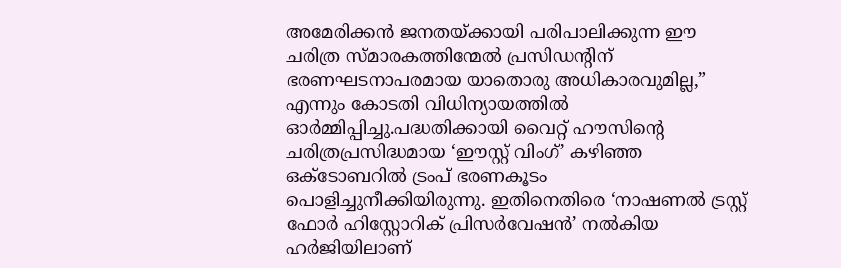അമേരിക്കൻ ജനതയ്ക്കായി പരിപാലിക്കുന്ന ഈ ചരിത്ര സ്മാരകത്തിന്മേല്‍ പ്രസിഡൻ്റിന് ഭരണഘടനാപരമായ യാതൊരു അധികാരവുമില്ല,” എന്നും കോടതി വിധിന്യായത്തില്‍ ഓർമ്മിപ്പിച്ചു.പദ്ധതിക്കായി വൈറ്റ് ഹൗസിൻ്റെ ചരിത്രപ്രസിദ്ധമായ ‘ഈസ്റ്റ് വിംഗ്’ കഴിഞ്ഞ ഒക്ടോബറില്‍ ട്രംപ് ഭരണകൂടം പൊളിച്ചുനീക്കിയിരുന്നു. ഇതിനെതിരെ ‘നാഷണല്‍ ട്രസ്റ്റ് ഫോർ ഹിസ്റ്റോറിക് പ്രിസർവേഷൻ’ നല്‍കിയ ഹർജിയിലാണ്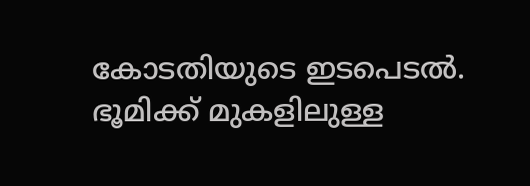കോടതിയുടെ ഇടപെടല്‍. ഭൂമിക്ക് മുകളിലുള്ള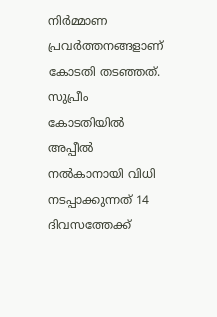നിർമ്മാണ പ്രവർത്തനങ്ങളാണ് കോടതി തടഞ്ഞത്. സുപ്രീം കോടതിയില്‍ അപ്പീല്‍ നല്‍കാനായി വിധി നടപ്പാക്കുന്നത് 14 ദിവസത്തേക്ക്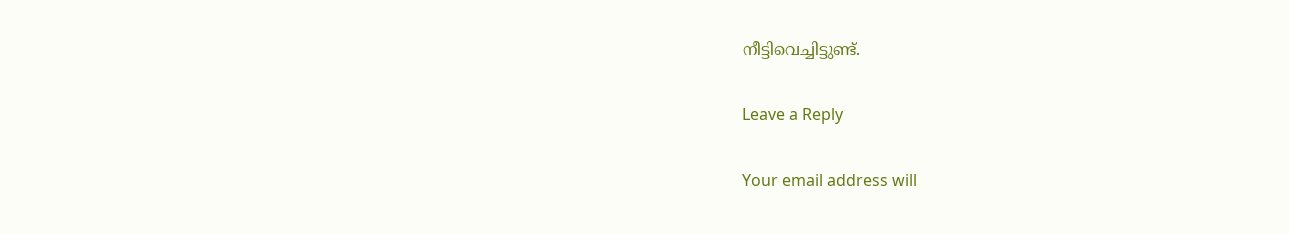നീട്ടിവെച്ചിട്ടുണ്ട്.

Leave a Reply

Your email address will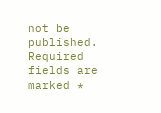not be published. Required fields are marked *